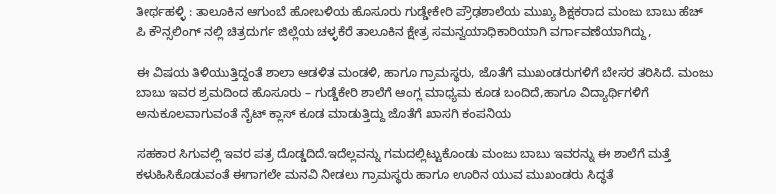ತೀರ್ಥಹಳ್ಳಿ : ತಾಲೂಕಿನ ಆಗುಂಬೆ ಹೋಬಳಿಯ ಹೊಸೂರು ಗುಡ್ಡೇಕೇರಿ ಪ್ರೌಢಶಾಲೆಯ ಮುಖ್ಯ ಶಿಕ್ಷಕರಾದ ಮಂಜು ಬಾಬು ಹೆಚ್ ಪಿ ಕೌನ್ಸಲಿಂಗ್ ನಲ್ಲಿ ಚಿತ್ರದುರ್ಗ ಜಿಲ್ಲೆಯ ಚಳ್ಳಕೆರೆ ತಾಲೂಕಿನ ಕ್ಷೇತ್ರ ಸಮನ್ವಯಾಧಿಕಾರಿಯಾಗಿ ವರ್ಗಾವಣೆಯಾಗಿದ್ದು,

ಈ ವಿಷಯ ತಿಳಿಯುತ್ತಿದ್ದಂತೆ ಶಾಲಾ ಆಡಳಿತ ಮಂಡಳಿ, ಹಾಗೂ ಗ್ರಾಮಸ್ಥರು, ಜೊತೆಗೆ ಮುಖಂಡರುಗಳಿಗೆ ಬೇಸರ ತರಿಸಿದೆ. ಮಂಜು ಬಾಬು ಇವರ ಶ್ರಮದಿಂದ ಹೊಸೂರು – ಗುಡ್ಡೆಕೇರಿ ಶಾಲೆಗೆ ಆಂಗ್ಲ ಮಾಧ್ಯಮ ಕೂಡ ಬಂದಿದೆ,ಹಾಗೂ ವಿದ್ಯಾರ್ಥಿಗಳಿಗೆ ಅನುಕೂಲವಾಗುವಂತೆ ನೈಟ್ ಕ್ಲಾಸ್ ಕೂಡ ಮಾಡುತ್ತಿದ್ದು ಜೊತೆಗೆ ಖಾಸಗಿ ಕಂಪನಿಯ

ಸಹಕಾರ ಸಿಗುವಲ್ಲಿ ಇವರ ಪತ್ರ ದೊಡ್ಡದಿದೆ.ಇದೆಲ್ಲವನ್ನು ಗಮದಲ್ಲಿಟ್ಟುಕೊಂಡು ಮಂಜು ಬಾಬು ಇವರನ್ನು ಈ ಶಾಲೆಗೆ ಮತ್ತೆ ಕಳುಹಿಸಿಕೊಡುವಂತೆ ಈಗಾಗಲೇ ಮನವಿ ನೀಡಲು ಗ್ರಾಮಸ್ಥರು ಹಾಗೂ ಊರಿನ ಯುವ ಮುಖಂಡರು ಸಿದ್ಧತೆ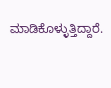ಮಾಡಿಕೊಳ್ಳುತ್ತಿದ್ದಾರೆ.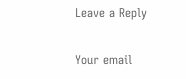Leave a Reply

Your email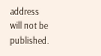address will not be published.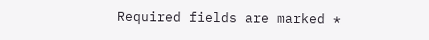Required fields are marked *